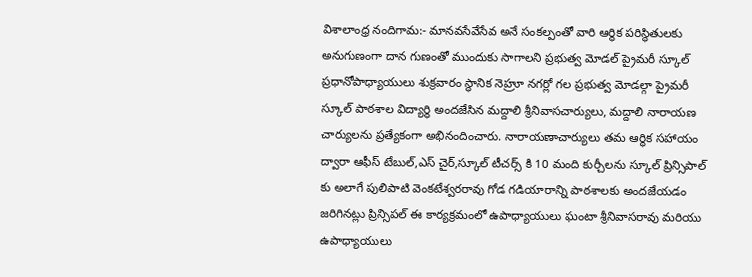విశాలాంధ్ర నందిగామ:- మానవసేవేసేవ అనే సంకల్పంతో వారి ఆర్థిక పరిస్థితులకు అనుగుణంగా దాన గుణంతో ముందుకు సాగాలని ప్రభుత్వ మోడల్ ప్రైమరీ స్కూల్ ప్రధానోపాధ్యాయులు శుక్రవారం స్థానిక నెహ్రూ నగర్లో గల ప్రభుత్వ మోడల్గా ప్రైమరీ స్కూల్ పాఠశాల విద్యార్థి అందజేసిన మద్దాలి శ్రీనివాసచార్యులు, మద్దాలి నారాయణ చార్యులను ప్రత్యేకంగా అభినందించారు. నారాయణాచార్యులు తమ ఆర్థిక సహాయం ద్వారా ఆఫీస్ టేబుల్,ఎస్ చైర్,స్కూల్ టీచర్స్ కి 10 మంది కుర్చీలను స్కూల్ ప్రిన్సిపాల్ కు అలాగే పులిపాటి వెంకటేశ్వరరావు గోడ గడియారాన్ని పాఠశాలకు అందజేయడం జరిగినట్లు ప్రిన్సిపల్ ఈ కార్యక్రమంలో ఉపాధ్యాయులు ఘంటా శ్రీనివాసరావు మరియు ఉపాధ్యాయులు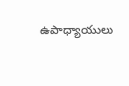ఉపాధ్యాయులు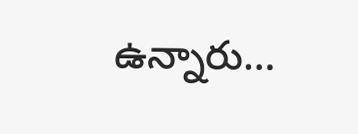ఉన్నారు…